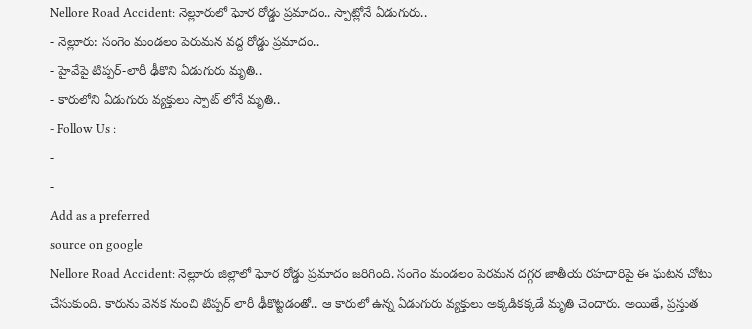Nellore Road Accident: నెల్లూరులో ఘోర రోడ్డు ప్రమాదం.. స్పాట్లోనే ఏడుగురు..
- నెల్లూరు: సంగెం మండలం పెరుమన వద్ద రోడ్డు ప్రమాదం..
- హైవేపై టిప్పర్-లారీ ఢీకొని ఏడుగురు మృతి..
- కారులోని ఏడుగురు వ్యక్తులు స్పాట్ లోనే మృతి..
- Follow Us :
-
-
Add as a preferred
source on google
Nellore Road Accident: నెల్లూరు జిల్లాలో ఘోర రోడ్డు ప్రమాదం జరిగింది. సంగెం మండలం పెరమన దగ్గర జాతీయ రహదారిపై ఈ ఘటన చోటు చేసుకుంది. కారును వెనక నుంచి టిప్పర్ లారీ ఢీకొట్టడంతో.. ఆ కారులో ఉన్న ఏడుగురు వ్యక్తులు అక్కడికక్కడే మృతి చెందారు. అయితే, ప్రస్తుత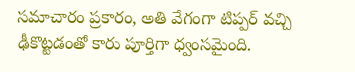సమాచారం ప్రకారం, అతి వేగంగా టిప్పర్ వచ్చి ఢీకొట్టడంతో కారు పూర్తిగా ధ్వంసమైంది.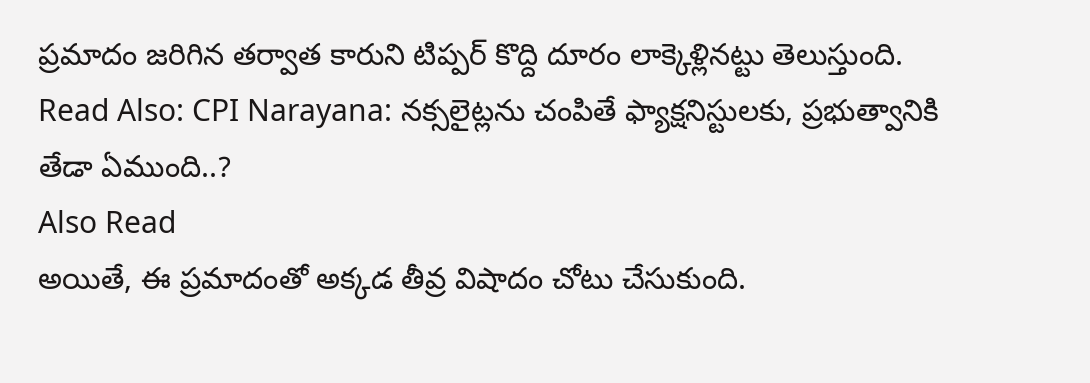ప్రమాదం జరిగిన తర్వాత కారుని టిప్పర్ కొద్ది దూరం లాక్కెళ్లినట్టు తెలుస్తుంది.
Read Also: CPI Narayana: నక్సలైట్లను చంపితే ఫ్యాక్షనిస్టులకు, ప్రభుత్వానికి తేడా ఏముంది..?
Also Read
అయితే, ఈ ప్రమాదంతో అక్కడ తీవ్ర విషాదం చోటు చేసుకుంది.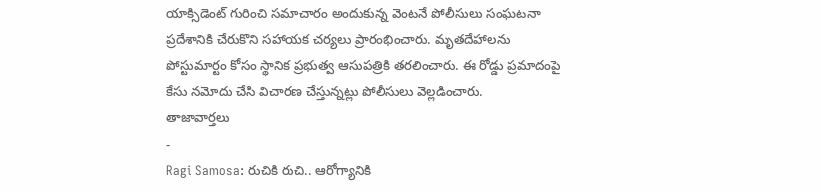యాక్సిడెంట్ గురించి సమాచారం అందుకున్న వెంటనే పోలీసులు సంఘటనా ప్రదేశానికి చేరుకొని సహాయక చర్యలు ప్రారంభించారు. మృతదేహాలను పోస్టుమార్టం కోసం స్థానిక ప్రభుత్వ ఆసుపత్రికి తరలించారు. ఈ రోడ్డు ప్రమాదంపై కేసు నమోదు చేసి విచారణ చేస్తున్నట్లు పోలీసులు వెల్లడించారు.
తాజావార్తలు
-
Ragi Samosa: రుచికి రుచి.. ఆరోగ్యానికి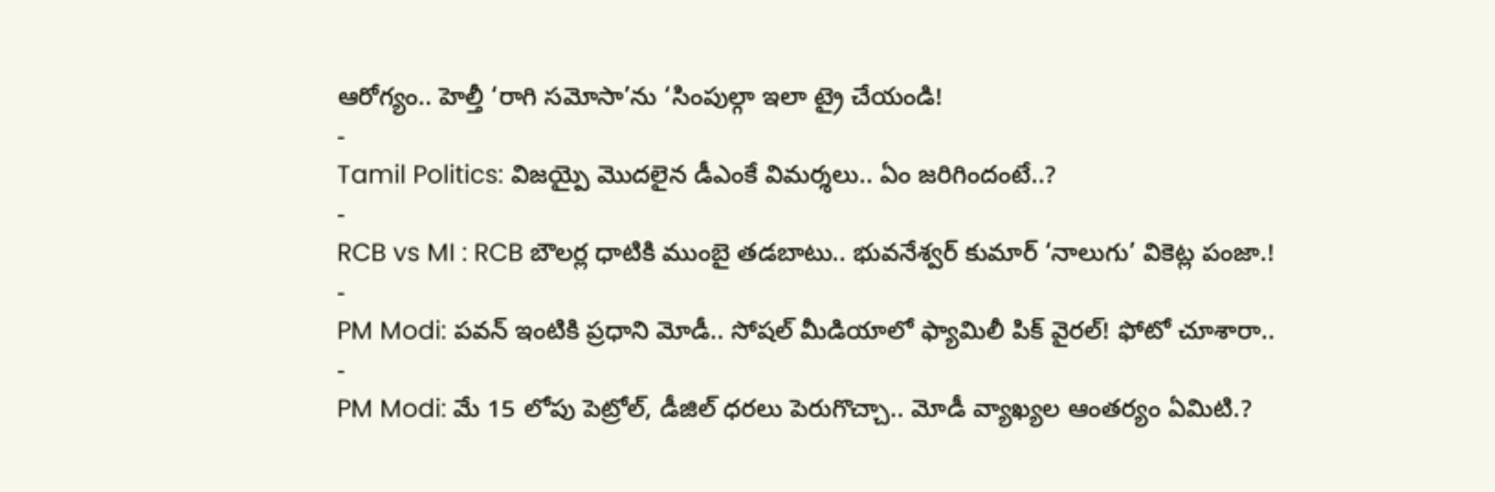ఆరోగ్యం.. హెల్తీ ‘రాగి సమోసా’ను ‘సింపుల్గా ఇలా ట్రై చేయండి!
-
Tamil Politics: విజయ్పై మొదలైన డీఎంకే విమర్శలు.. ఏం జరిగిందంటే..?
-
RCB vs MI : RCB బౌలర్ల ధాటికి ముంబై తడబాటు.. భువనేశ్వర్ కుమార్ ‘నాలుగు’ వికెట్ల పంజా.!
-
PM Modi: పవన్ ఇంటికి ప్రధాని మోడీ.. సోషల్ మీడియాలో ఫ్యామిలీ పిక్ వైరల్! ఫోటో చూశారా..
-
PM Modi: మే 15 లోపు పెట్రోల్, డీజిల్ ధరలు పెరుగొచ్చా.. మోడీ వ్యాఖ్యల ఆంతర్యం ఏమిటి.?